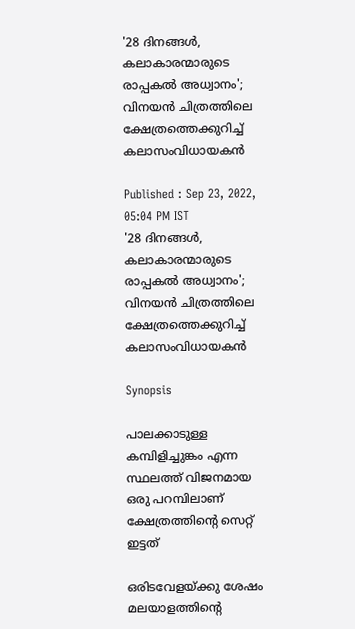'28 ദിനങ്ങള്‍, കലാകാരന്മാരുടെ രാപ്പകല്‍ അധ്വാനം'; വിനയന്‍ ചിത്രത്തിലെ ക്ഷേത്രത്തെക്കുറിച്ച് കലാസംവിധായകന്‍

Published : Sep 23, 2022, 05:04 PM IST
'28 ദിനങ്ങള്‍, കലാകാരന്മാരുടെ രാപ്പകല്‍ അധ്വാനം'; വിനയന്‍ ചിത്രത്തിലെ ക്ഷേത്രത്തെക്കുറിച്ച് കലാസംവിധായകന്‍

Synopsis

പാലക്കാടുള്ള കമ്പിളിച്ചുങ്കം എന്ന സ്ഥലത്ത് വിജനമായ ഒരു പറമ്പിലാണ് ക്ഷേത്രത്തിന്‍റെ സെറ്റ് ഇട്ടത്

ഒരിടവേളയ്ക്കു ശേഷം മലയാളത്തിന്‍റെ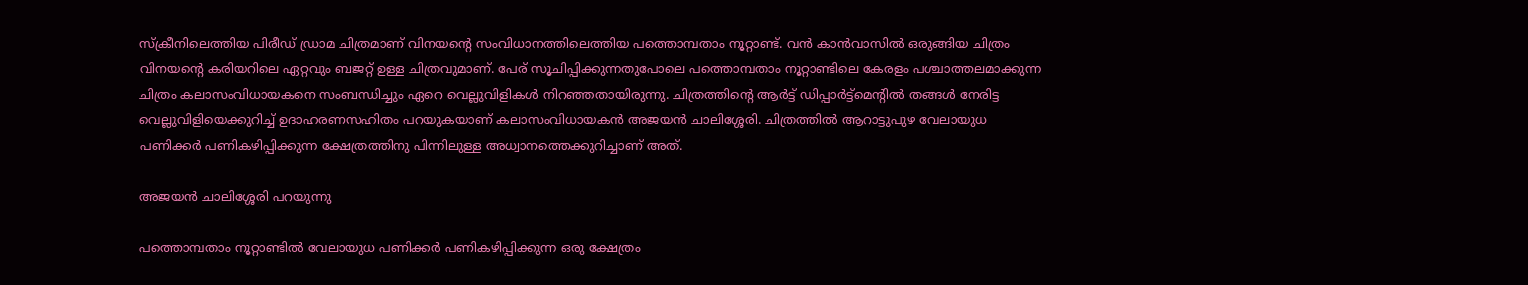സ്ക്രീനിലെത്തിയ പിരീഡ് ഡ്രാമ ചിത്രമാണ് വിനയന്‍റെ സംവിധാനത്തിലെത്തിയ പത്തൊമ്പതാം നൂറ്റാണ്ട്. വന്‍ കാന്‍വാസില്‍ ഒരുങ്ങിയ ചിത്രം വിനയന്‍റെ കരിയറിലെ ഏറ്റവും ബജറ്റ് ഉള്ള ചിത്രവുമാണ്. പേര് സൂചിപ്പിക്കുന്നതുപോലെ പത്തൊമ്പതാം നൂറ്റാണ്ടിലെ കേരളം പശ്ചാത്തലമാക്കുന്ന ചിത്രം കലാസംവിധായകനെ സംബന്ധിച്ചും ഏറെ വെല്ലുവിളികള്‍ നിറഞ്ഞതായിരുന്നു. ചിത്രത്തിന്‍റെ ആര്‍ട്ട് ഡിപ്പാര്‍ട്ട്മെന്‍റില്‍ തങ്ങള്‍ നേരിട്ട വെല്ലുവിളിയെക്കുറിച്ച് ഉദാഹരണസഹിതം പറയുകയാണ് കലാസംവിധായകന്‍ അജയന്‍ ചാലിശ്ശേരി. ചിത്രത്തില്‍ ആറാട്ടുപുഴ വേലായുധ പണിക്കര്‍ പണികഴിപ്പിക്കുന്ന ക്ഷേത്രത്തിനു പിന്നിലുള്ള അധ്വാനത്തെക്കുറിച്ചാണ് അത്.

അജയന്‍ ചാലിശ്ശേരി പറയുന്നു

പത്തൊമ്പതാം നൂറ്റാണ്ടിൽ വേലായുധ പണിക്കർ പണികഴിപ്പിക്കുന്ന ഒരു ക്ഷേത്രം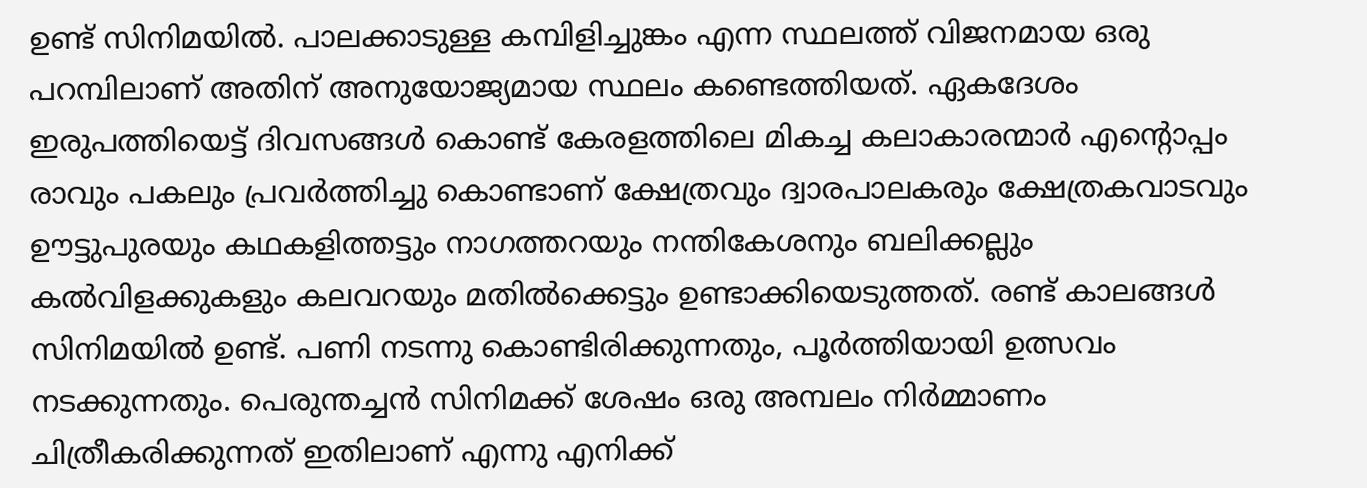ഉണ്ട്‌ സിനിമയിൽ. പാലക്കാടുള്ള കമ്പിളിച്ചുങ്കം എന്ന സ്ഥലത്ത് വിജനമായ ഒരു പറമ്പിലാണ് അതിന് അനുയോജ്യമായ സ്ഥലം കണ്ടെത്തിയത്. ഏകദേശം ഇരുപത്തിയെട്ട് ദിവസങ്ങൾ കൊണ്ട് കേരളത്തിലെ മികച്ച കലാകാരന്മാർ എന്റൊപ്പം രാവും പകലും പ്രവര്‍ത്തിച്ചു കൊണ്ടാണ് ക്ഷേത്രവും ദ്വാരപാലകരും ക്ഷേത്രകവാടവും ഊട്ടുപുരയും കഥകളിത്തട്ടും നാഗത്തറയും നന്തികേശനും ബലിക്കല്ലും കൽവിളക്കുകളും കലവറയും മതിൽക്കെട്ടും ഉണ്ടാക്കിയെടുത്തത്. രണ്ട് കാലങ്ങൾ സിനിമയിൽ ഉണ്ട്‌. പണി നടന്നു കൊണ്ടിരിക്കുന്നതും, പൂർത്തിയായി ഉത്സവം നടക്കുന്നതും. പെരുന്തച്ചൻ സിനിമക്ക് ശേഷം ഒരു അമ്പലം നിർമ്മാണം ചിത്രീകരിക്കുന്നത് ഇതിലാണ് എന്നു എനിക്ക്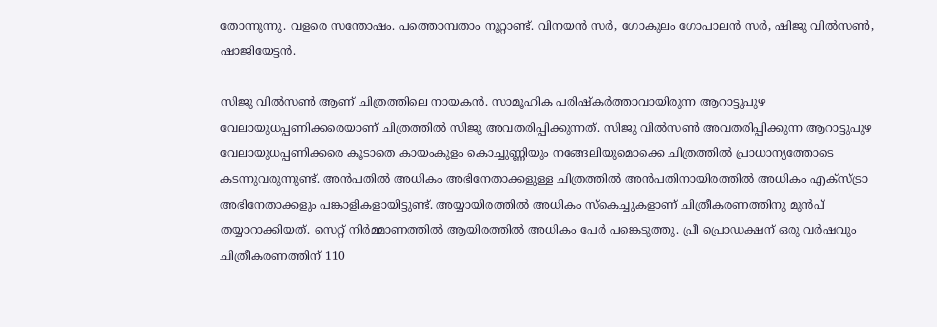തോന്നുന്നു. വളരെ സന്തോഷം. പത്തൊമ്പതാം നൂറ്റാണ്ട്. വിനയൻ സർ, ഗോകുലം ഗോപാലൻ സർ, ഷിജു വിൽസൺ, ഷാജിയേട്ടൻ.

സിജു വില്‍സണ്‍ ആണ് ചിത്രത്തിലെ നായകന്‍. സാമൂഹിക പരിഷ്കർത്താവായിരുന്ന ആറാട്ടുപുഴ വേലായുധപ്പണിക്കരെയാണ് ചിത്രത്തില്‍ സിജു അവതരിപ്പിക്കുന്നത്. സിജു വില്‍സണ്‍ അവതരിപ്പിക്കുന്ന ആറാട്ടുപുഴ വേലായുധപ്പണിക്കരെ കൂടാതെ കായംകുളം കൊച്ചുണ്ണിയും നങ്ങേലിയുമൊക്കെ ചിത്രത്തില്‍ പ്രാധാന്യത്തോടെ കടന്നുവരുന്നുണ്ട്. അന്‍പതില്‍ അധികം അഭിനേതാക്കളുള്ള ചിത്രത്തില്‍ അന്‍പതിനായിരത്തില്‍ അധികം എക്സ്ട്രാ അഭിനേതാക്കളും പങ്കാളികളായിട്ടുണ്ട്. അയ്യായിരത്തില്‍ അധികം സ്കെച്ചുകളാണ് ചിത്രീകരണത്തിനു മുന്‍പ് തയ്യാറാക്കിയത്. സെറ്റ് നിര്‍മ്മാണത്തില്‍ ആയിരത്തില്‍ അധികം പേര്‍ പങ്കെടുത്തു. പ്രീ പ്രൊഡക്ഷന് ഒരു വര്‍ഷവും ചിത്രീകരണത്തിന് 110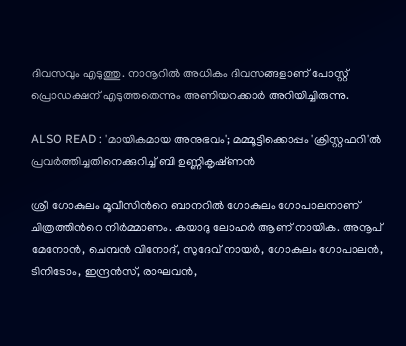ദിവസവും എടുത്തു. നാനൂറില്‍ അധികം ദിവസങ്ങളാണ് പോസ്റ്റ് പ്രൊഡക്ഷന് എടുത്തതെന്നും അണിയറക്കാര്‍ അറിയിച്ചിരുന്നു.

ALSO READ : 'മായികമായ അനുഭവം'; മമ്മൂട്ടിക്കൊപ്പം 'ക്രിസ്റ്റഫറി'ല്‍ പ്രവര്‍ത്തിച്ചതിനെക്കുറിച്ച് ബി ഉണ്ണികൃഷ്‍ണന്‍

ശ്രീ ഗോകുലം മൂവീസിന്‍റെ ബാനറില്‍ ഗോകുലം ഗോപാലനാണ് ചിത്രത്തിന്‍റെ നിര്‍മ്മാണം. കയാദു ലോഹർ ആണ് നായിക. അനൂപ് മേനോൻ, ചെമ്പൻ വിനോദ്, സുദേവ് നായർ, ഗോകുലം ഗോപാലൻ, ടിനിടോം, ഇന്ദ്രൻസ്, രാഘവൻ,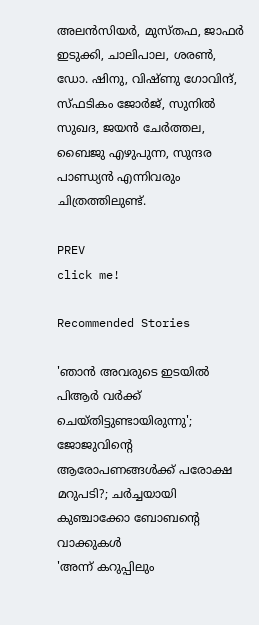അലൻസിയർ, മുസ്തഫ, ജാഫർ ഇടുക്കി, ചാലിപാല, ശരൺ, ഡോ. ഷിനു, വിഷ്ണു ഗോവിന്ദ്, സ്ഫടികം ജോർജ്, സുനിൽ സുഖദ, ജയൻ ചേർത്തല, ബൈജു എഴുപുന്ന, സുന്ദര പാണ്ഡ്യൻ എന്നിവരും ചിത്രത്തിലുണ്ട്.

PREV
click me!

Recommended Stories

'ഞാൻ അവരുടെ ഇടയിൽ പിആർ വർക്ക് ചെയ്തിട്ടുണ്ടായിരുന്നു'; ജോജുവിന്റെ ആരോപണങ്ങൾക്ക് പരോക്ഷ മറുപടി?; ചർച്ചയായി കുഞ്ചാക്കോ ബോബന്റെ വാക്കുകൾ
'അന്ന് കറുപ്പിലും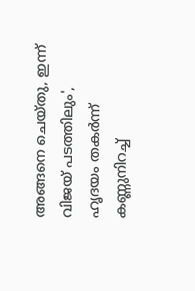അങ്ങനെ ചെയ്തു, ഇന്ന് വിജയ് പടത്തിലും', ഹൃദയം തകര്‍ന്ന് കണ്ണുനിറച്ച്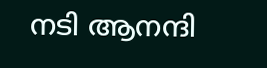നടി ആനന്ദി